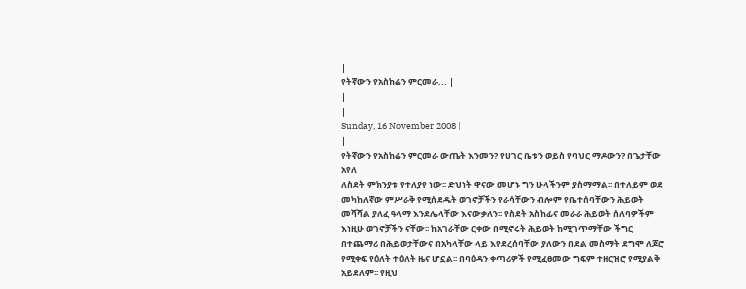|
የትኛውን የአስከሬን ምርመራ... |
|
|
Sunday, 16 November 2008 |
|
የትኛውን የአስከሬን ምርመራ ውጤት እንመን? የሀገር ቤቱን ወይስ የባህር ማዶውን? በጌታቸው አየለ
ለስደት ምክንያቱ የተለያየ ነው፡፡ ድህነት ዋናው መሆኑ ግን ሁላችንም ያስማማል፡፡ በተለይም ወደ መካከለኛው ምሥራቅ የሚሰደዱት ወገኖቻችን የራሳቸውን ብሎም የቤተሰባቸውን ሕይወት መሻሻል ያለፈ ዓላማ እንደሌላቸው እናውቃለን፡፡ የስደት አስከፊና መራራ ሕይወት ሰለባዎችም እነዚሁ ወገኖቻችን ናቸው፡፡ ከአገራቸው ርቀው በሚኖሩት ሕይወት ከሚገጥማቸው ችግር በተጨማሪ በሕይወታቸውና በአካላቸው ላይ እየደረሰባቸው ያለውን በደል መስማት ደግሞ ለጆሮ የሚቀፍ የዕለት ተዕለት ዜና ሆኗል፡፡ በባዕዳን ቀጣሪዎች የሚፈፀመው ግፍም ተዘርዝሮ የሚያልቅ አይደለም፡፡ የዚህ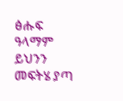ፅሑፍ ዓላማም ይህንን መፍትሄ ያጣ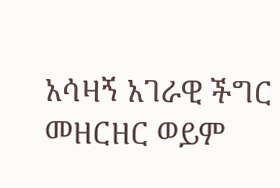አሳዛኝ አገራዊ ችግር መዘርዘር ወይም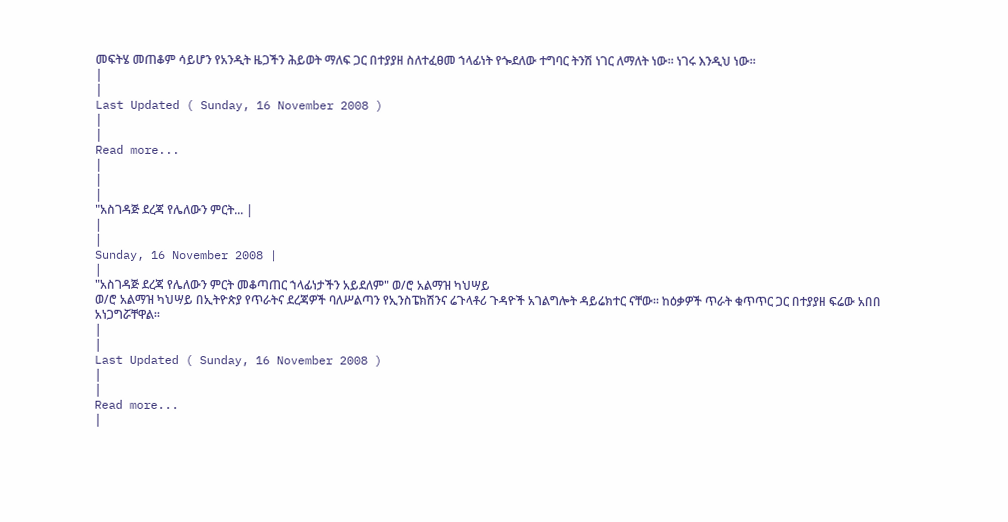መፍትሄ መጠቆም ሳይሆን የአንዲት ዜጋችን ሕይወት ማለፍ ጋር በተያያዘ ስለተፈፀመ ኀላፊነት የጐደለው ተግባር ትንሽ ነገር ለማለት ነው፡፡ ነገሩ እንዲህ ነው፡፡
|
|
Last Updated ( Sunday, 16 November 2008 )
|
|
Read more...
|
|
|
"አስገዳጅ ደረጃ የሌለውን ምርት... |
|
|
Sunday, 16 November 2008 |
|
"አስገዳጅ ደረጃ የሌለውን ምርት መቆጣጠር ኀላፊነታችን አይደለም" ወ/ሮ አልማዝ ካህሣይ
ወ/ሮ አልማዝ ካህሣይ በኢትዮጵያ የጥራትና ደረጃዎች ባለሥልጣን የኢንስፔክሽንና ሬጉላቶሪ ጉዳዮች አገልግሎት ዳይሬክተር ናቸው፡፡ ከዕቃዎች ጥራት ቁጥጥር ጋር በተያያዘ ፍሬው አበበ አነጋግሯቸዋል፡፡
|
|
Last Updated ( Sunday, 16 November 2008 )
|
|
Read more...
|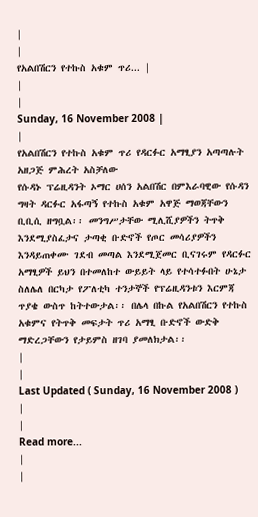|
|
የአልበሽርን የተኩስ አቁም ጥሪ... |
|
|
Sunday, 16 November 2008 |
|
የአልበሽርን የተኩስ አቁም ጥሪ የዳርፉር አማፂያን አጣጣሉት አዘጋጅ ምሕረት አስቻለው
የሱዳኑ ፕሬዚዳንት ኦማር ሀሰን አልበሽር በምእራባዊው የሱዳን ግዛት ዳርፉር አፋጣኝ የተኩስ አቁም አዋጅ ማወጃቸውን ቢቢሲ ዘግቧል፡፡ መንግሥታቸው ሚሊሺያዎችን ትጥቅ እንደሚያስፈታና ታጣቂ ቡድኖች የጦር መሳሪያዎችን እንዳይጠቀሙ ገደብ መጣል እንደሚጀመር ቢናገሩም የዳርፉር አማፂዎች ይህን በተመለከተ ውይይት ላይ የተሳተፉበት ሁኔታ ስለሌለ በርካታ የፖለቲካ ተንታኞች የፕሬዚዳንቱን እርምጃ ጥያቄ ውስጥ ከትተውታል፡፡ በሌላ በኩል የአልበሽርን የተኩስ አቁምና የትጥቅ መፍታት ጥሪ አማፂ ቡድኖች ውድቅ ማድረጋቸውን የታይምስ ዘገባ ያመለክታል፡፡
|
|
Last Updated ( Sunday, 16 November 2008 )
|
|
Read more...
|
|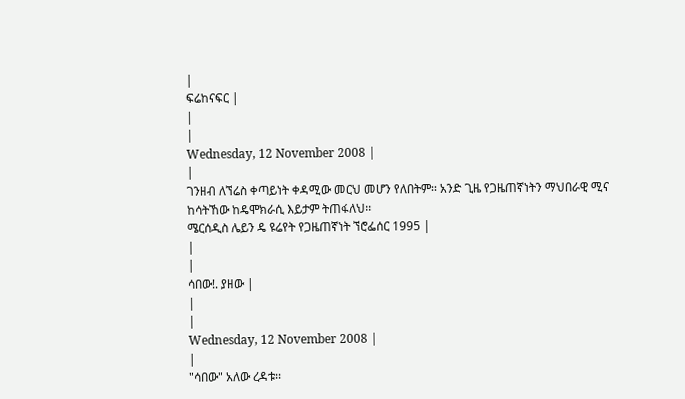|
ፍሬከናፍር |
|
|
Wednesday, 12 November 2008 |
|
ገንዘብ ለኘሬስ ቀጣይነት ቀዳሚው መርህ መሆን የለበትም፡፡ አንድ ጊዜ የጋዜጠኛነትን ማህበራዊ ሚና ከሳትኸው ከዴሞክራሲ እይታም ትጠፋለህ፡፡
ሜርሰዲስ ሌይን ዴ ዩሬየት የጋዜጠኛነት ኘሮፌሰር 1995 |
|
|
ሳበው!. ያዘው |
|
|
Wednesday, 12 November 2008 |
|
"ሳበው" አለው ረዳቱ፡፡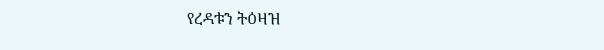የረዳቱን ትዕዛዝ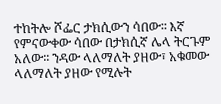ተከትሎ ሾፌር ታክሲውን ሳበው፡፡ እኛ የምናውቀው ሳበው በታክሲኛ ሌላ ትርጉም አለው፡፡ ንዳው ላለማለት ያዘው፣ አቁመው ላለማለት ያዘው የሚሉት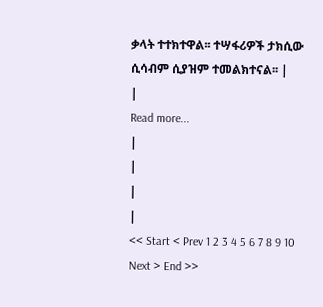ቃላት ተተክተዋል፡፡ ተሣፋሪዎች ታክሲው ሲሳብም ሲያዝም ተመልክተናል፡፡ |
|
Read more...
|
|
|
|
<< Start < Prev 1 2 3 4 5 6 7 8 9 10 Next > End >>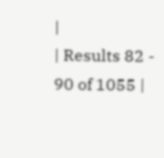|
| Results 82 - 90 of 1055 |